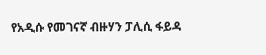የአዲሱ የመገናኛ ብዙሃን ፓሊሲ ፋይዳ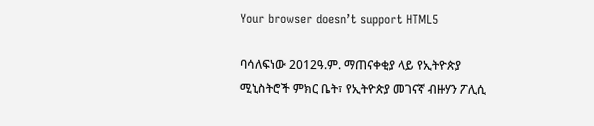Your browser doesn’t support HTML5

ባሳለፍነው 2012ዓ.ም. ማጠናቀቂያ ላይ የኢትዮጵያ ሚኒስትሮች ምክር ቤት፣ የኢትዮጵያ መገናኛ ብዙሃን ፖሊሲ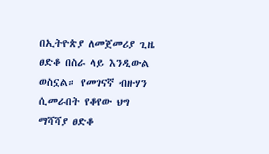በኢትዮጵያ ለመጀመሪያ ጊዜ ፀድቆ በስራ ላይ እንዲውል ወስኗል። የመገናኛ ብዙሃን ሲመራበት የቆየው ህግ ማሻሻያ ፀድቆ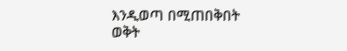እንዲወጣ በሚጠበቅበት ወቅት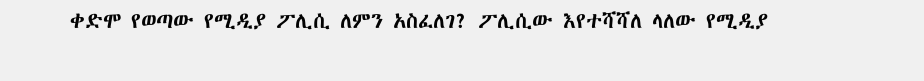ቀድሞ የወጣው የሚዲያ ፖሊሲ ለምን አስፈለገ? ፖሊሲው እየተሻሻለ ላለው የሚዲያ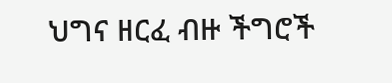ህግና ዘርፈ ብዙ ችግሮች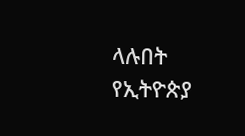ላሉበት የኢትዮጵያ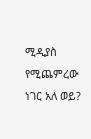ሚዲያስ የሚጨምረው ነገር አለ ወይ?